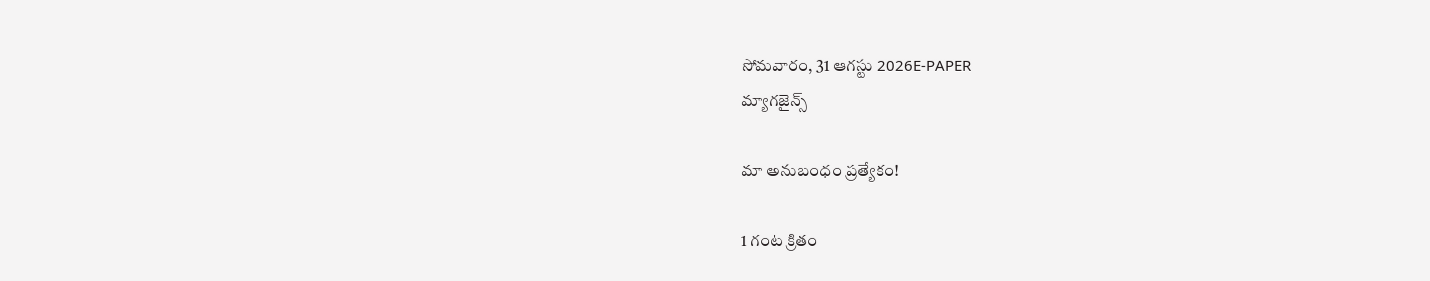సోమవారం, 31 ఆగస్టు 2026E-PAPER
మ్యాగజైన్స్

మా అనుబంధం ప్రత్యేకం!

1 గంట క్రితం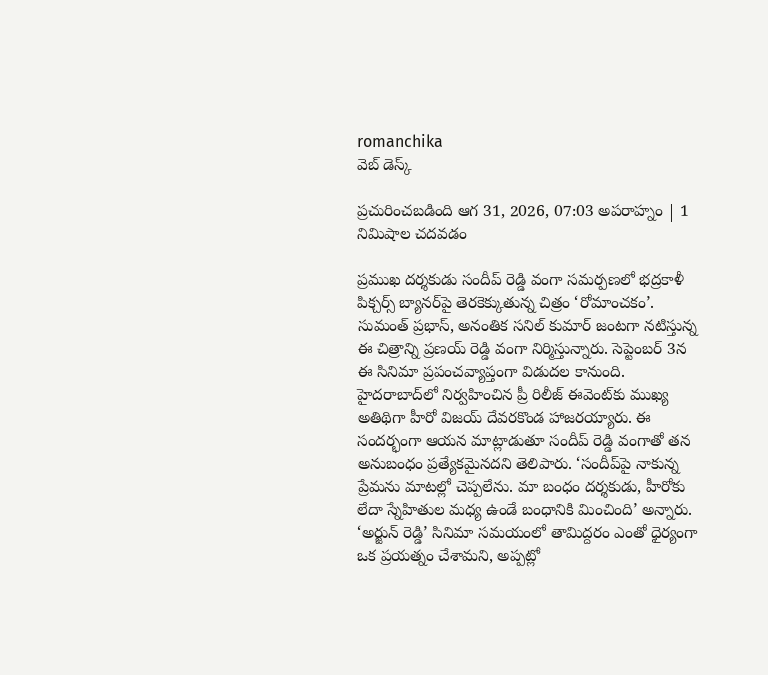romanchika
వెబ్ డెస్క్

ప్రచురించబడింది ఆగ 31, 2026, 07:03 అపరాహ్నం | 1 నిమిషాల చదవడం

ప్రముఖ దర్శకుడు సందీప్‌ రెడ్డి వంగా సమర్పణలో భద్రకాళీ పిక్చర్స్‌ బ్యానర్‌పై తెరకెక్కుతున్న చిత్రం ‘రోమాంచకం’. సుమంత్‌ ప్రభాస్‌, అనంతిక సనిల్‌ కుమార్‌ జంటగా నటిస్తున్న ఈ చిత్రాన్ని ప్రణయ్‌ రెడ్డి వంగా నిర్మిస్తున్నారు. సెప్టెంబర్‌ 3న ఈ సినిమా ప్రపంచవ్యాప్తంగా విడుదల కానుంది. హైదరాబాద్‌లో నిర్వహించిన ప్రీ రిలీజ్‌ ఈవెంట్‌కు ముఖ్య అతిథిగా హీరో విజయ్‌ దేవరకొండ హాజరయ్యారు. ఈ సందర్భంగా ఆయన మాట్లాడుతూ సందీప్‌ రెడ్డి వంగాతో తన అనుబంధం ప్రత్యేకమైనదని తెలిపారు. ‘సందీప్‌పై నాకున్న ప్రేమను మాటల్లో చెప్పలేను. మా బంధం దర్శకుడు, హీరోకు లేదా స్నేహితుల మధ్య ఉండే బంధానికి మించింది’ అన్నారు. ‘అర్జున్‌ రెడ్డి’ సినిమా సమయంలో తామిద్దరం ఎంతో ధైర్యంగా ఒక ప్రయత్నం చేశామని, అప్పట్లో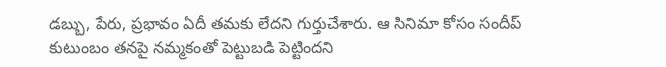డబ్బు, పేరు, ప్రభావం ఏదీ తమకు లేదని గుర్తుచేశారు. ఆ సినిమా కోసం సందీప్‌ కుటుంబం తనపై నమ్మకంతో పెట్టుబడి పెట్టిందని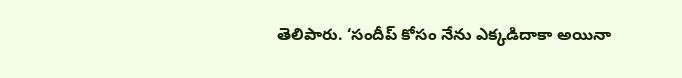తెలిపారు. ‘సందీప్‌ కోసం నేను ఎక్కడిదాకా అయినా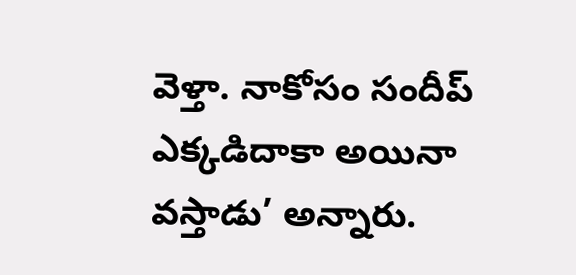వెళ్తా. నాకోసం సందీప్‌ ఎక్కడిదాకా అయినా వస్తాడు’ అన్నారు.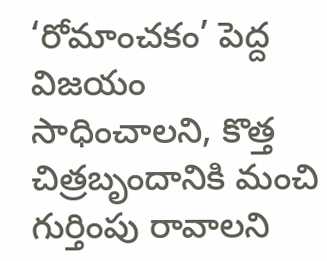‘రోమాంచకం’ పెద్ద విజయం సాధించాలని, కొత్త చిత్రబృందానికి మంచి గుర్తింపు రావాలని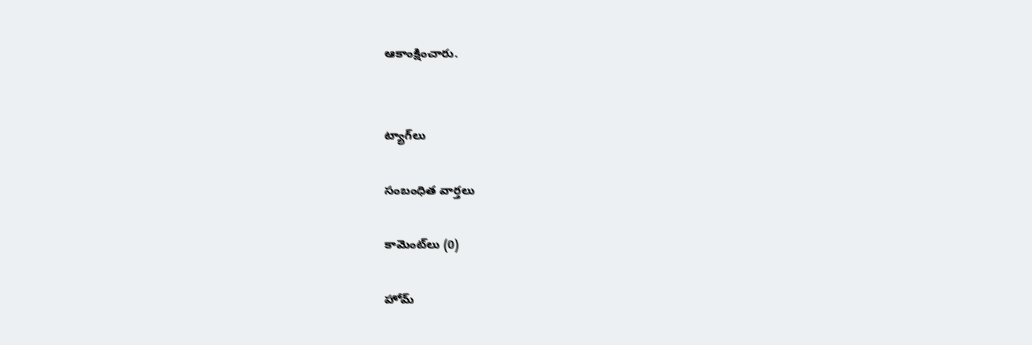ఆకాంక్షించారు.


ట్యాగ్‌లు

సంబంధిత వార్తలు

కామెంట్‌లు (0)

హోమ్